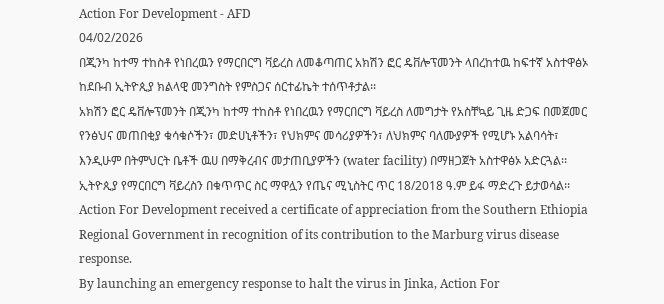Action For Development - AFD
04/02/2026
በጂንካ ከተማ ተከስቶ የነበረዉን የማርበርግ ቫይረስ ለመቆጣጠር አክሽን ፎር ዴቨሎፕመንት ላበረከተዉ ከፍተኛ አስተዋፅኦ ከደቡብ ኢትዮጲያ ክልላዊ መንግስት የምስጋና ሰርተፊኬት ተሰጥቶታል፡፡
አክሽን ፎር ዴቨሎፕመንት በጂንካ ከተማ ተከስቶ የነበረዉን የማርበርግ ቫይረስ ለመግታት የአስቸኳይ ጊዜ ድጋፍ በመጀመር የንፅህና መጠበቂያ ቁሳቁሶችን፣ መድሀኒቶችን፣ የህክምና መሳሪያዎችን፣ ለህክምና ባለሙያዎች የሚሆኑ አልባሳት፣ እንዲሁም በትምህርት ቤቶች ዉሀ በማቅረብና መታጠቢያዎችን (water facility) በማዘጋጀት አስተዋፅኦ አድርጓል፡፡
ኢትዮጲያ የማርበርግ ቫይረስን በቁጥጥር ስር ማዋሏን የጤና ሚኒስትር ጥር 18/2018 ዓ.ም ይፋ ማድረጉ ይታወሳል፡፡
Action For Development received a certificate of appreciation from the Southern Ethiopia Regional Government in recognition of its contribution to the Marburg virus disease response.
By launching an emergency response to halt the virus in Jinka, Action For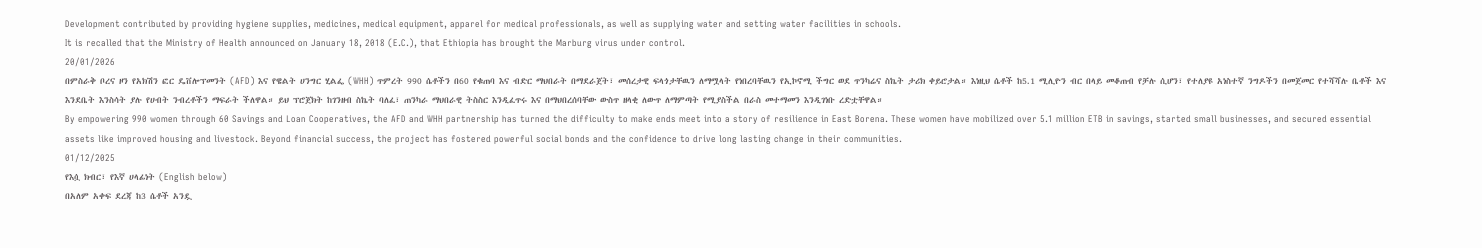Development contributed by providing hygiene supplies, medicines, medical equipment, apparel for medical professionals, as well as supplying water and setting water facilities in schools.
It is recalled that the Ministry of Health announced on January 18, 2018 (E.C.), that Ethiopia has brought the Marburg virus under control.
20/01/2026
በምስራቅ ቦረና ዞን የአክሽን ፎር ዴቨሎፕመንት (AFD) እና የዌልት ሀንግር ሂልፌ (WHH) ጥምረት 990 ሴቶችን በ60 የቁጠባ እና ብድር ማህበራት በማደራጀት፣ መሰረታዊ ፍላጎታቸዉን ለማሟላት የነበረባቸዉን የኢኮኖሚ ችግር ወደ ጥንካሬና ስኬት ታሪክ ቀይሮታል። እነዚህ ሴቶች ከ5.1 ሚሊዮን ብር በላይ መቆጠብ የቻሉ ሲሆን፣ የተለያዩ አነስተኛ ንግዶችን በመጀመር የተሻሻሉ ቤቶች እና እንደቤት እንስሳት ያሉ የሀብት ንብረቶችን ማፍራት ችለዋል። ይህ ፕሮጀክት ከገንዘብ ስኬት ባለፈ፣ ጠንካራ ማህበራዊ ትስስር እንዲፈጥሩ እና በማህበረሰባቸው ውስጥ ዘላቂ ለውጥ ለማምጣት የሚያስችል በራስ መተማመን እንዲገነቡ ረድቷቸዋል።
By empowering 990 women through 60 Savings and Loan Cooperatives, the AFD and WHH partnership has turned the difficulty to make ends meet into a story of resilience in East Borena. These women have mobilized over 5.1 million ETB in savings, started small businesses, and secured essential assets like improved housing and livestock. Beyond financial success, the project has fostered powerful social bonds and the confidence to drive long lasting change in their communities.
01/12/2025
የእሷ ክብር፣ የእኛ ሀላፊነት (English below)
በአለም አቀፍ ደረጃ ከ3 ሴቶች አንዷ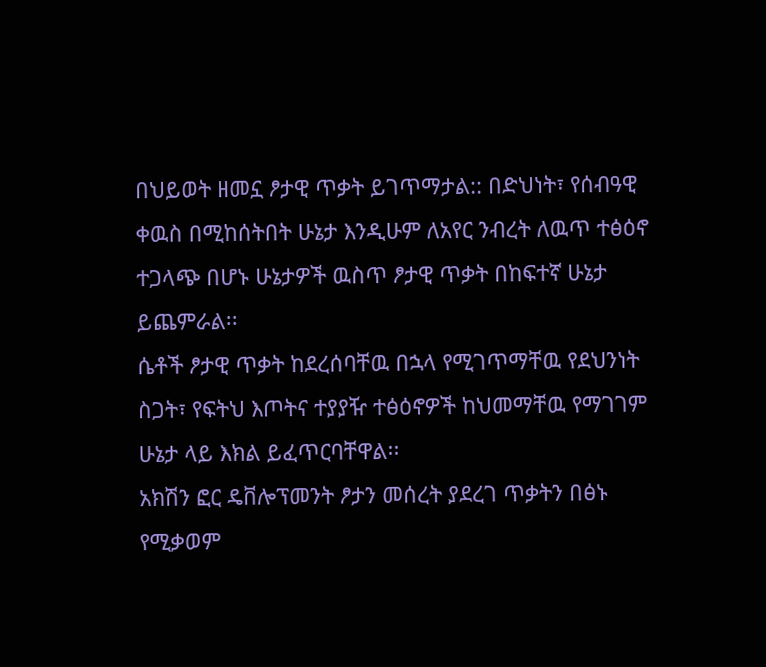በህይወት ዘመኗ ፆታዊ ጥቃት ይገጥማታል:: በድህነት፣ የሰብዓዊ ቀዉስ በሚከሰትበት ሁኔታ እንዲሁም ለአየር ንብረት ለዉጥ ተፅዕኖ ተጋላጭ በሆኑ ሁኔታዎች ዉስጥ ፆታዊ ጥቃት በከፍተኛ ሁኔታ ይጨምራል፡፡
ሴቶች ፆታዊ ጥቃት ከደረሰባቸዉ በኋላ የሚገጥማቸዉ የደህንነት ስጋት፣ የፍትህ እጦትና ተያያዥ ተፅዕኖዎች ከህመማቸዉ የማገገም ሁኔታ ላይ እክል ይፈጥርባቸዋል፡፡
አክሽን ፎር ዴቨሎፕመንት ፆታን መሰረት ያደረገ ጥቃትን በፅኑ የሚቃወም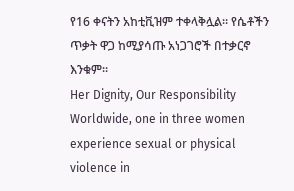የ16 ቀናትን አከቲቪዝም ተቀላቅሏል፡፡ የሴቶችን ጥቃት ዋጋ ከሚያሳጡ አነጋገሮች በተቃርኖ እንቁም፡፡
Her Dignity, Our Responsibility
Worldwide, one in three women experience sexual or physical violence in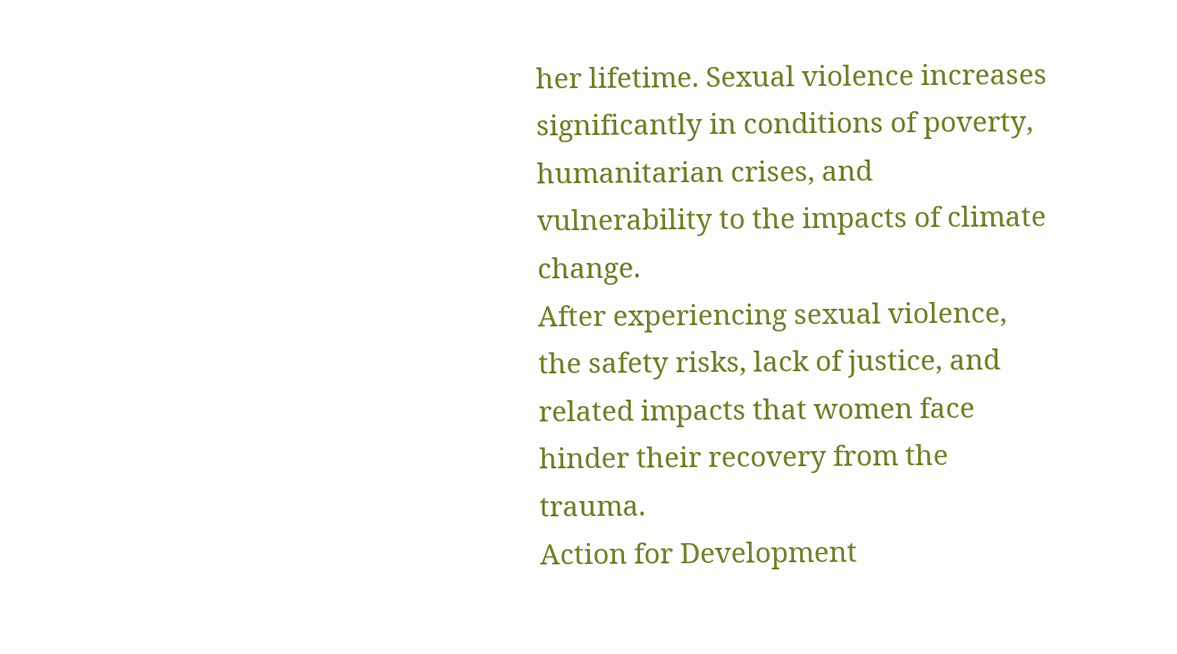her lifetime. Sexual violence increases significantly in conditions of poverty, humanitarian crises, and vulnerability to the impacts of climate change.
After experiencing sexual violence, the safety risks, lack of justice, and related impacts that women face hinder their recovery from the trauma.
Action for Development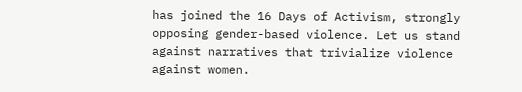has joined the 16 Days of Activism, strongly opposing gender-based violence. Let us stand against narratives that trivialize violence against women.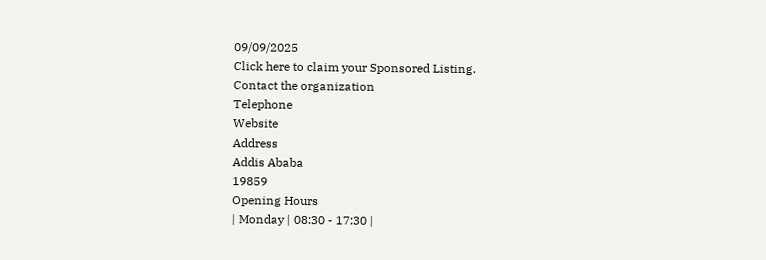09/09/2025
Click here to claim your Sponsored Listing.
Contact the organization
Telephone
Website
Address
Addis Ababa
19859
Opening Hours
| Monday | 08:30 - 17:30 |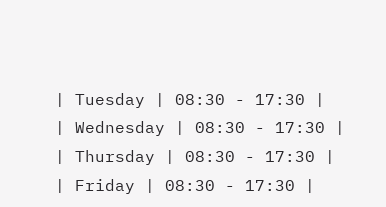| Tuesday | 08:30 - 17:30 |
| Wednesday | 08:30 - 17:30 |
| Thursday | 08:30 - 17:30 |
| Friday | 08:30 - 17:30 |